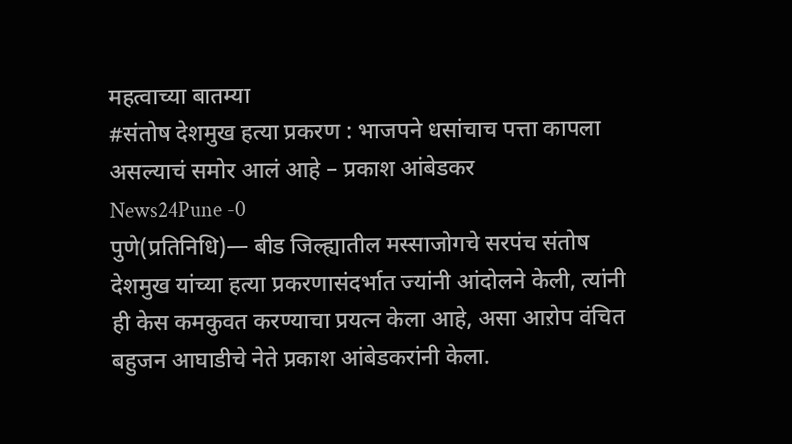महत्वाच्या बातम्या
#संतोष देशमुख हत्या प्रकरण : भाजपने धसांचाच पत्ता कापला असल्याचं समोर आलं आहे – प्रकाश आंबेडकर
News24Pune -0
पुणे(प्रतिनिधि)— बीड जिल्ह्यातील मस्साजोगचे सरपंच संतोष देशमुख यांच्या हत्या प्रकरणासंदर्भात ज्यांनी आंदोलने केली, त्यांनी ही केस कमकुवत करण्याचा प्रयत्न केला आहे, असा आऱोप वंचित बहुजन आघाडीचे नेते प्रकाश आंबेडकरांनी केला.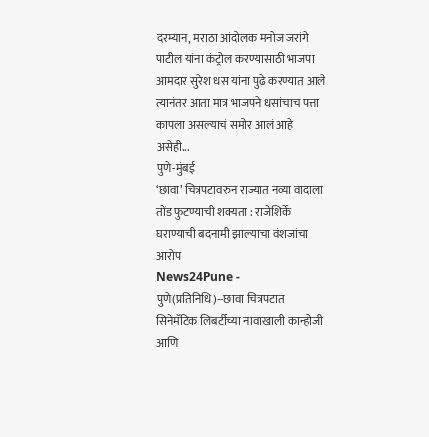दरम्यान, मराठा आंदोलक मनोज जरांगे पाटील यांना कंट्रोल करण्यासाठी भाजपा आमदार सुरेश धस यांना पुढे करण्यात आले त्यानंतर आता मात्र भाजपने धसांचाच पत्ता कापला असल्याचं समोर आलं आहे असेही...
पुणे-मुंबई
‘छावा’ चित्रपटावरुन राज्यात नव्या वादाला तोंड फुटण्याची शक्यता : राजेशिर्के घराण्याची बदनामी झाल्याचा वंशजांचा आरोप
News24Pune -
पुणे(प्रतिनिधि)--छावा चित्रपटात सिनेमॅटिक लिबर्टीच्या नावाखाली कान्होजी आणि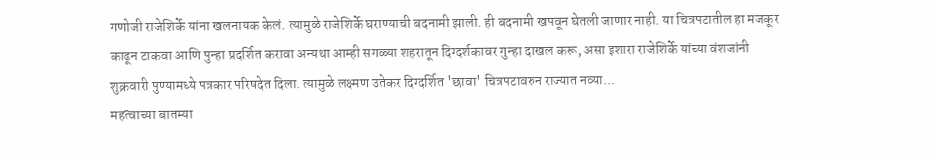गणोजी राजेशिर्के यांना खलनायक केलं. त्यामुळे राजेशिर्के घराण्याची बदनामी झाली. ही बदनामी खपवून घेतली जाणार नाही. या चित्रपटातील हा मजकूर काढून टाकवा आणि पुन्हा प्रदर्शित करावा अन्यथा आम्ही सगळ्या शहरातून दिग्दर्शकावर गुन्हा दाखल करू, असा इशारा राजेशिर्के यांच्या वंशजांनी शुक्रवारी पुण्यामध्ये पत्रकार परिषदेत दिला. त्यामुळे लक्ष्मण उतेकर दिग्दर्शित 'छावा' चित्रपटावरुन राज्यात नव्या...
महत्वाच्या बातम्या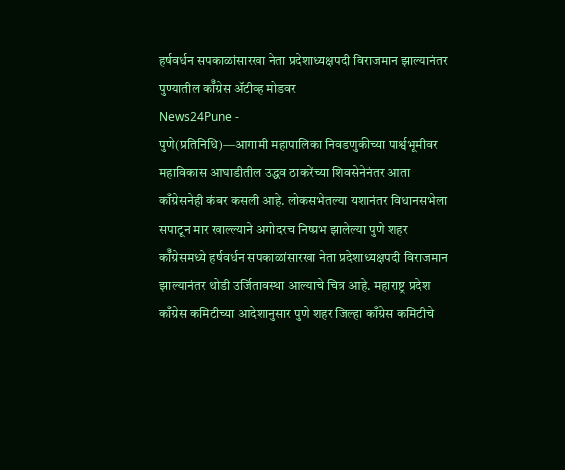हर्षवर्धन सपकाळांसारखा नेता प्रदेशाध्यक्षपदी विराजमान झाल्यानंतर पुण्यातील कॉँग्रेस ॲटीव्ह मोडवर
News24Pune -
पुणे(प्रतिनिधि)—आगामी महापालिका निवडणुकीच्या पार्श्वभूमीवर महाविकास आघाडीतील उद्धव ठाकरेंच्या शिवसेनेनंतर आता काँग्रेसनेही कंबर कसली आहे. लोकसभेतल्या यशानंतर विधानसभेला सपाटून मार खाल्ल्याने अगोदरच निष्प्रभ झालेल्या पुणे शहर कॉँग्रेसमध्ये हर्षवर्धन सपकाळांसारखा नेता प्रदेशाध्यक्षपदी विराजमान झाल्यानंतर थोडी उर्जितावस्था आल्याचे चित्र आहे. महाराष्ट्र प्रदेश काँग्रेस कमिटीच्या आदेशानुसार पुणे शहर जिल्हा काँग्रेस कमिटीचे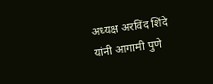अध्यक्ष अरविंद शिंदे यांनी आगामी पुणे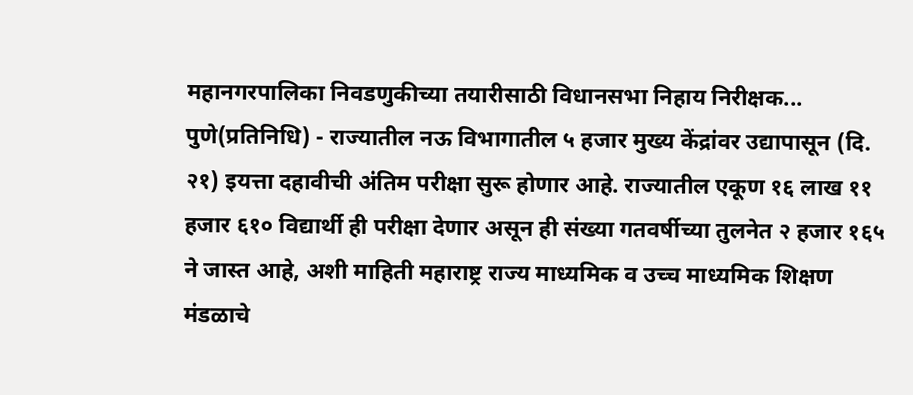महानगरपालिका निवडणुकीच्या तयारीसाठी विधानसभा निहाय निरीक्षक...
पुणे(प्रतिनिधि) - राज्यातील नऊ विभागातील ५ हजार मुख्य केंद्रांवर उद्यापासून (दि. २१) इयत्ता दहावीची अंतिम परीक्षा सुरू होणार आहे. राज्यातील एकूण १६ लाख ११ हजार ६१० विद्यार्थी ही परीक्षा देणार असून ही संख्या गतवर्षीच्या तुलनेत २ हजार १६५ ने जास्त आहे, अशी माहिती महाराष्ट्र राज्य माध्यमिक व उच्च माध्यमिक शिक्षण मंडळाचे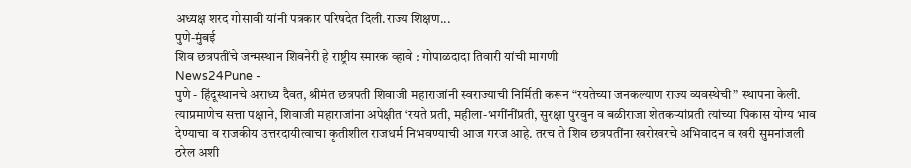अध्यक्ष शरद गोसावी यांनी पत्रकार परिषदेत दिली.राज्य शिक्षण...
पुणे-मुंबई
शिव छत्रपतींचे जन्मस्थान शिवनेरी हे राष्ट्रीय स्मारक व्हावे : गोपाळदादा तिवारी यांची मागणी
News24Pune -
पुणे - हिंदूस्थानचे अराध्य दैवत, श्रीमंत छत्रपती शिवाजी महाराजांनी स्वराज्याची निर्मिती करून “रयतेच्या जनकल्याण राज्य व्यवस्थेची” स्थापना केली. त्याप्रमाणेच सत्ता पक्षाने, शिवाजी महाराजांना अपेक्षीत ‘रयते प्रती, महीला-भगींनींप्रती, सुरक्षा पुरवुन व बळीराजा शेतकऱ्यांप्रती त्यांच्या पिकास योग्य भाव देण्याचा व राजकीय उत्तरदायीत्वाचा कृतीशील राजधर्म निभवण्याची आज गरज आहे. तरच ते शिव छत्रपतींना खरोखरचे अभिवादन व खरी सुमनांजली ठरेल अशी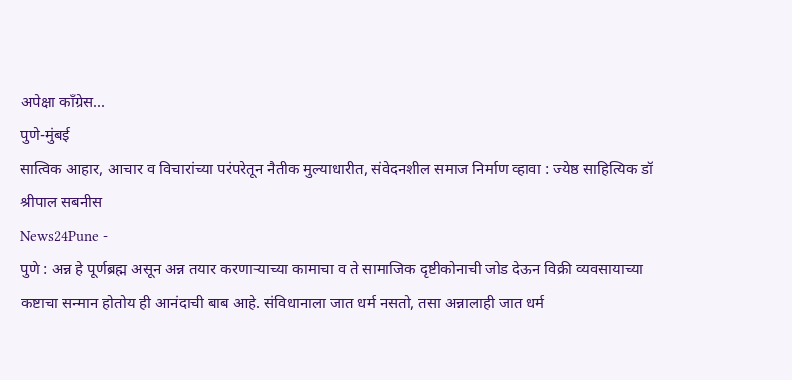अपेक्षा काँग्रेस...
पुणे-मुंबई
सात्विक आहार, आचार व विचारांच्या परंपरेतून नैतीक मुल्याधारीत, संवेदनशील समाज निर्माण व्हावा : ज्येष्ठ साहित्यिक डॉ श्रीपाल सबनीस
News24Pune -
पुणे : अन्न हे पूर्णब्रह्म असून अन्न तयार करणाऱ्याच्या कामाचा व ते सामाजिक दृष्टीकोनाची जोड देऊन विक्री व्यवसायाच्या कष्टाचा सन्मान होतोय ही आनंदाची बाब आहे. संविधानाला जात धर्म नसतो, तसा अन्नालाही जात धर्म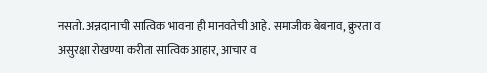नसतो. अन्नदानाची सात्विक भावना ही मानवतेची आहे. समाजीक बेबनाव, क्रुरता व असुरक्षा रोखण्या करीता सात्विक आहार, आचार व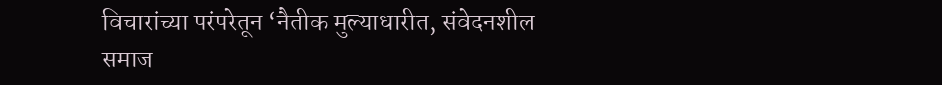विचारांच्या परंपरेतून ‘नैतीक मुल्याधारीत, संवेदनशील समाज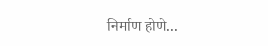निर्माण होणे...